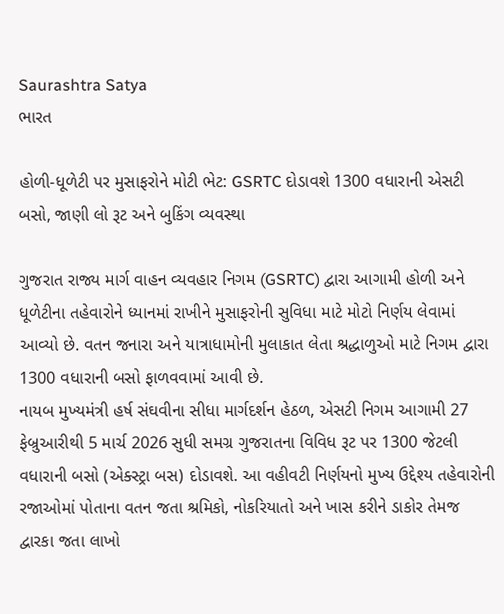Saurashtra Satya
ભારત

હોળી-ધૂળેટી પર મુસાફરોને મોટી ભેટ: GSRTC દોડાવશે 1300 વધારાની એસટી બસો, જાણી લો રૂટ અને બુકિંગ વ્યવસ્થા

ગુજરાત રાજ્ય માર્ગ વાહન વ્યવહાર નિગમ (GSRTC) દ્વારા આગામી હોળી અને ધૂળેટીના તહેવારોને ધ્યાનમાં રાખીને મુસાફરોની સુવિધા માટે મોટો નિર્ણય લેવામાં આવ્યો છે. વતન જનારા અને યાત્રાધામોની મુલાકાત લેતા શ્રદ્ધાળુઓ માટે નિગમ દ્વારા 1300 વધારાની બસો ફાળવવામાં આવી છે.
નાયબ મુખ્યમંત્રી હર્ષ સંઘવીના સીધા માર્ગદર્શન હેઠળ, એસટી નિગમ આગામી 27 ફેબ્રુઆરીથી 5 માર્ચ 2026 સુધી સમગ્ર ગુજરાતના વિવિધ રૂટ પર 1300 જેટલી વધારાની બસો (એક્સ્ટ્રા બસ) દોડાવશે. આ વહીવટી નિર્ણયનો મુખ્ય ઉદ્દેશ્ય તહેવારોની રજાઓમાં પોતાના વતન જતા શ્રમિકો, નોકરિયાતો અને ખાસ કરીને ડાકોર તેમજ દ્વારકા જતા લાખો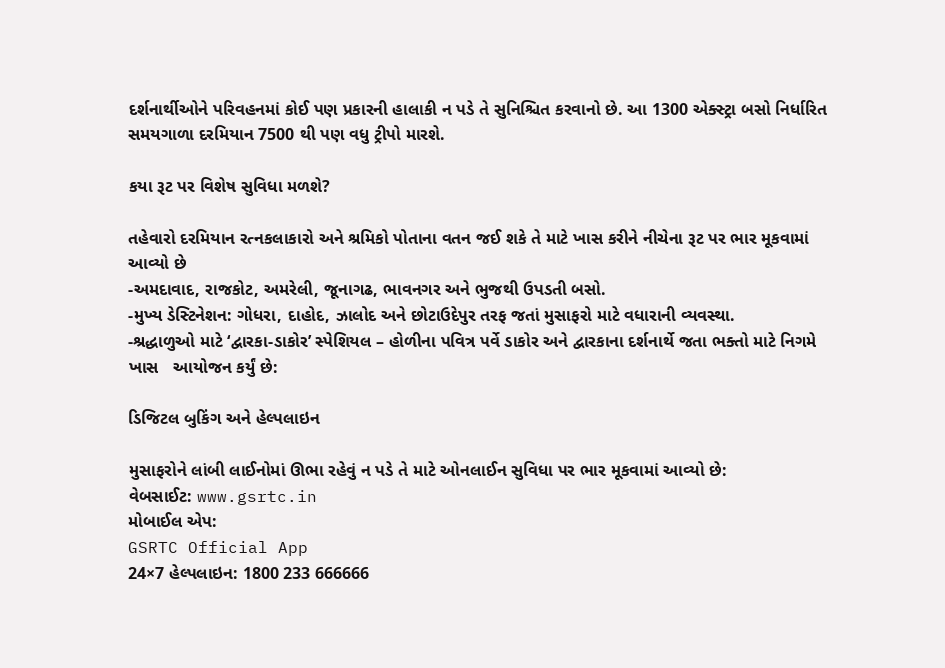દર્શનાર્થીઓને પરિવહનમાં કોઈ પણ પ્રકારની હાલાકી ન પડે તે સુનિશ્ચિત કરવાનો છે. આ 1300 એક્સ્ટ્રા બસો નિર્ધારિત સમયગાળા દરમિયાન 7500 થી પણ વધુ ટ્રીપો મારશે.

કયા રૂટ પર વિશેષ સુવિધા મળશે?

તહેવારો દરમિયાન રત્નકલાકારો અને શ્રમિકો પોતાના વતન જઈ શકે તે માટે ખાસ કરીને નીચેના રૂટ પર ભાર મૂકવામાં આવ્યો છે
-અમદાવાદ, રાજકોટ, અમરેલી, જૂનાગઢ, ભાવનગર અને ભુજથી ઉપડતી બસો.
-મુખ્ય ડેસ્ટિનેશન: ગોધરા, દાહોદ, ઝાલોદ અને છોટાઉદેપુર તરફ જતાં મુસાફરો માટે વધારાની વ્યવસ્થા.
-શ્રદ્ધાળુઓ માટે ‘દ્વારકા-ડાકોર’ સ્પેશિયલ – હોળીના પવિત્ર પર્વે ડાકોર અને દ્વારકાના દર્શનાર્થે જતા ભક્તો માટે નિગમે ખાસ   આયોજન કર્યું છે:

ડિજિટલ બુકિંગ અને હેલ્પલાઇન

મુસાફરોને લાંબી લાઈનોમાં ઊભા રહેવું ન પડે તે માટે ઓનલાઈન સુવિધા પર ભાર મૂકવામાં આવ્યો છે:
વેબસાઈટ: www.gsrtc.in
મોબાઈલ એપ:
GSRTC Official App
24×7 હેલ્પલાઇન: 1800 233 666666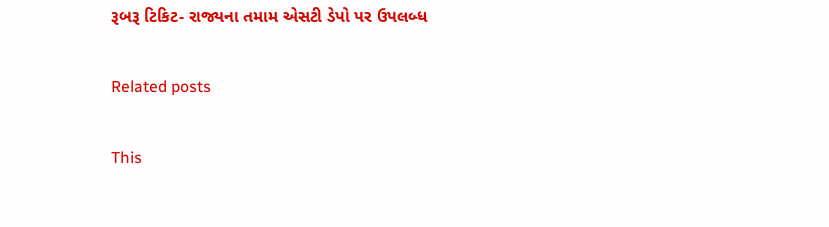રૂબરૂ ટિકિટ- રાજ્યના તમામ એસટી ડેપો પર ઉપલબ્ધ

Related posts

This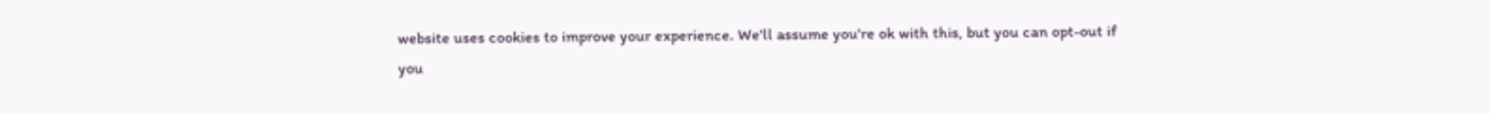website uses cookies to improve your experience. We'll assume you're ok with this, but you can opt-out if you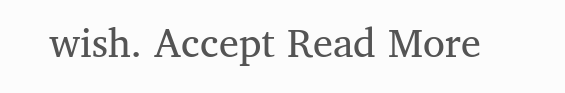wish. Accept Read More